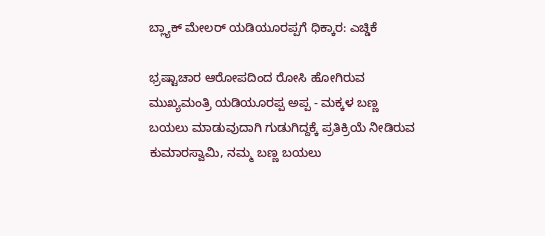ಬ್ಲ್ಯಾಕ್ ಮೇಲರ್ ಯಡಿಯೂರಪ್ಪಗೆ ಧಿಕ್ಕಾರ: ಎಚ್ಡಿಕೆ

ಭ್ರಷ್ಟಾಚಾರ ಆರೋಪದಿಂದ ರೋಸಿ ಹೋಗಿರುವ ಮುಖ್ಯಮಂತ್ರಿ ಯಡಿಯೂರಪ್ಪ ಅಪ್ಪ - ಮಕ್ಕಳ ಬಣ್ಣ ಬಯಲು ಮಾಡುವುದಾಗಿ ಗುಡುಗಿದ್ದಕ್ಕೆ ಪ್ರತಿಕ್ರಿಯೆ ನೀಡಿರುವ ಕುಮಾರಸ್ವಾಮಿ, ನಮ್ಮ ಬಣ್ಣ ಬಯಲು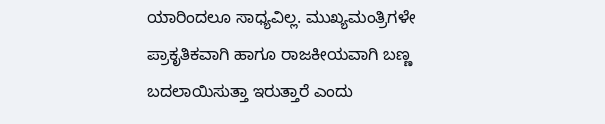ಯಾರಿಂದಲೂ ಸಾಧ್ಯವಿಲ್ಲ. ಮುಖ್ಯಮಂತ್ರಿಗಳೇ ಪ್ರಾಕೃತಿಕವಾಗಿ ಹಾಗೂ ರಾಜಕೀಯವಾಗಿ ಬಣ್ಣ ಬದಲಾಯಿಸುತ್ತಾ ಇರುತ್ತಾರೆ ಎಂದು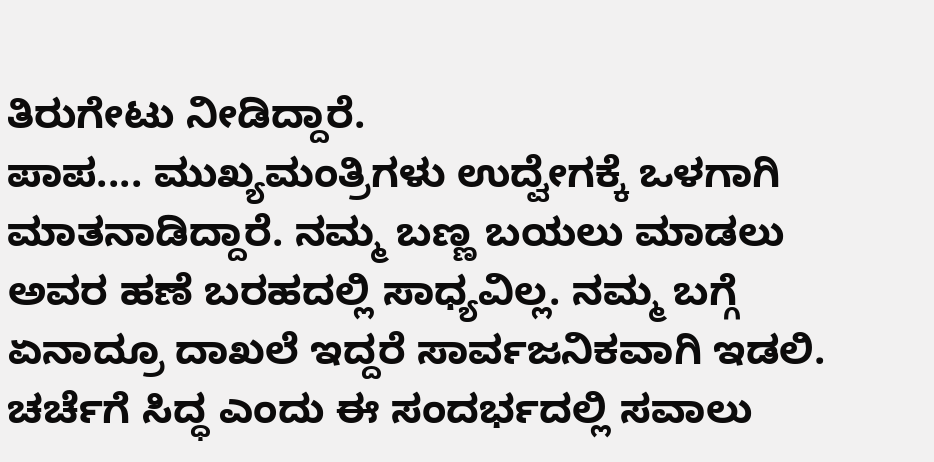ತಿರುಗೇಟು ನೀಡಿದ್ದಾರೆ.
ಪಾಪ.... ಮುಖ್ಯಮಂತ್ರಿಗಳು ಉದ್ವೇಗಕ್ಕೆ ಒಳಗಾಗಿ ಮಾತನಾಡಿದ್ದಾರೆ. ನಮ್ಮ ಬಣ್ಣ ಬಯಲು ಮಾಡಲು ಅವರ ಹಣೆ ಬರಹದಲ್ಲಿ ಸಾಧ್ಯವಿಲ್ಲ. ನಮ್ಮ ಬಗ್ಗೆ ಏನಾದ್ರೂ ದಾಖಲೆ ಇದ್ದರೆ ಸಾರ್ವಜನಿಕವಾಗಿ ಇಡಲಿ. ಚರ್ಚೆಗೆ ಸಿದ್ಧ ಎಂದು ಈ ಸಂದರ್ಭದಲ್ಲಿ ಸವಾಲು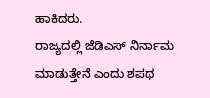ಹಾಕಿದರು.
ರಾಜ್ಯದಲ್ಲಿ ಜೆಡಿಎಸ್ ನಿರ್ನಾಮ ಮಾಡುತ್ತೇನೆ ಎಂದು ಶಪಥ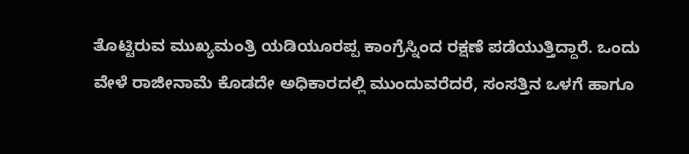ತೊಟ್ಟಿರುವ ಮುಖ್ಯಮಂತ್ರಿ ಯಡಿಯೂರಪ್ಪ ಕಾಂಗ್ರೆಸ್ನಿಂದ ರಕ್ಷಣೆ ಪಡೆಯುತ್ತಿದ್ದಾರೆ. ಒಂದು ವೇಳೆ ರಾಜೀನಾಮೆ ಕೊಡದೇ ಅಧಿಕಾರದಲ್ಲಿ ಮುಂದುವರೆದರೆ, ಸಂಸತ್ತಿನ ಒಳಗೆ ಹಾಗೂ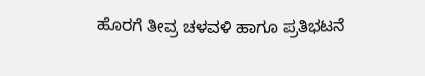ಹೊರಗೆ ತೀವ್ರ ಚಳವಳಿ ಹಾಗೂ ಪ್ರತಿಭಟನೆ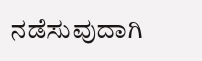ನಡೆಸುವುದಾಗಿ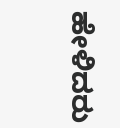ಹೇಳಿದರು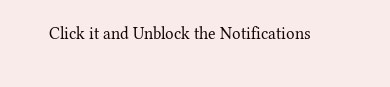Click it and Unblock the Notifications